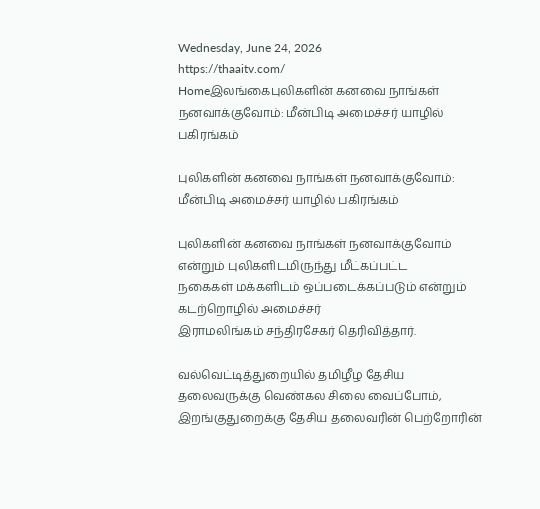Wednesday, June 24, 2026
https://thaaitv.com/
Homeஇலங்கைபுலிகளின் கனவை நாங்கள் நனவாக்குவோம்: மீன்பிடி அமைச்சர் யாழில் பகிரங்கம்

புலிகளின் கனவை நாங்கள் நனவாக்குவோம்: மீன்பிடி அமைச்சர் யாழில் பகிரங்கம்

புலிகளின் கனவை நாங்கள் நனவாக்குவோம் என்றும் புலிகளிடமிருந்து மீட்கப்பட்ட
நகைகள் மக்களிடம் ஒப்படைக்கப்படும் என்றும் கடற்றொழில் அமைச்சர்
இராமலிங்கம் சந்திரசேகர் தெரிவித்தார்.

வல்வெட்டித்துறையில் தமிழீழ தேசிய தலைவருக்கு வெண்கல சிலை வைப்போம்,
இறங்குதுறைக்கு தேசிய தலைவரின் பெற்றோரின்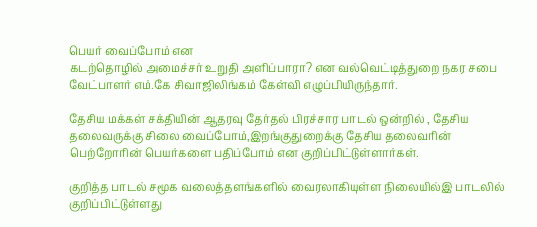பெயர் வைப்போம் என
கடற்தொழில் அமைச்சர் உறுதி அளிப்பாரா? என வல்வெட்டித்துறை நகர சபை
வேட்பாளர் எம்.கே சிவாஜிலிங்கம் கேள்வி எழுப்பியிருந்தார்.

தேசிய மக்கள் சக்தியின் ஆதரவு தேர்தல் பிரச்சார பாடல் ஒன்றில் , தேசிய தலைவருக்கு சிலை வைப்போம்,இறங்குதுறைக்கு தேசிய தலைவரின் பெற்றோரின் பெயர்களை பதிப்போம் என குறிப்பிட்டுள்ளார்கள்.

குறித்த பாடல் சமூக வலைத்தளங்களில் வைரலாகியுள்ள நிலையில்இ பாடலில்
குறிப்பிட்டுள்ளது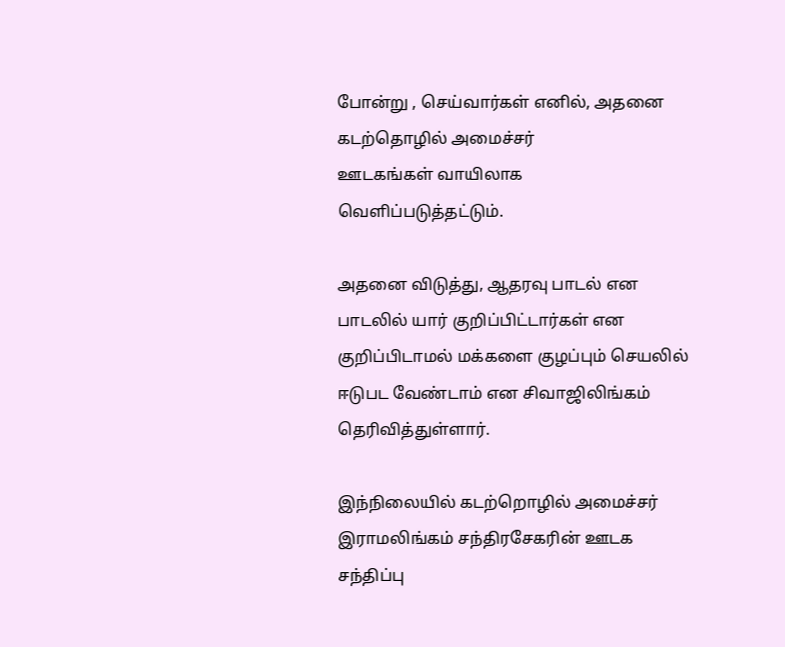போன்று , செய்வார்கள் எனில், அதனை கடற்தொழில் அமைச்சர்
ஊடகங்கள் வாயிலாக வெளிப்படுத்தட்டும்.

அதனை விடுத்து, ஆதரவு பாடல் என பாடலில் யார் குறிப்பிட்டார்கள் என குறிப்பிடாமல் மக்களை குழப்பும் செயலில் ஈடுபட வேண்டாம் என சிவாஜிலிங்கம் தெரிவித்துள்ளார்.

இந்நிலையில் கடற்றொழில் அமைச்சர் இராமலிங்கம் சந்திரசேகரின் ஊடக சந்திப்பு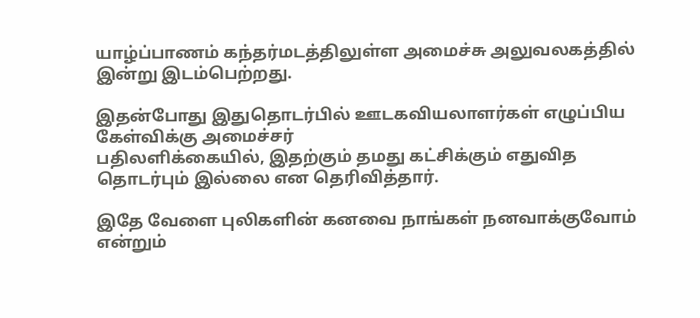யாழ்ப்பாணம் கந்தர்மடத்திலுள்ள அமைச்சு அலுவலகத்தில் இன்று இடம்பெற்றது.

இதன்போது இதுதொடர்பில் ஊடகவியலாளர்கள் எழுப்பிய கேள்விக்கு அமைச்சர்
பதிலளிக்கையில், இதற்கும் தமது கட்சிக்கும் எதுவித தொடர்பும் இல்லை என தெரிவித்தார்.

இதே வேளை புலிகளின் கனவை நாங்கள் நனவாக்குவோம் என்றும்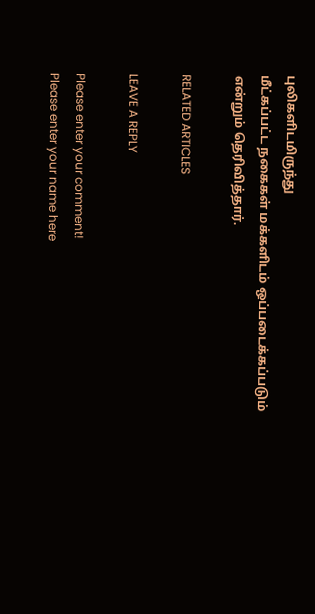புலிகளிடமிருந்து
மீட்கப்பட்ட நகைகள் மக்களிடம் ஒப்படைக்கப்படும் என்றும் தெரிவித்தார்.

RELATED ARTICLES

LEAVE A REPLY

Please enter your comment!
Please enter your name here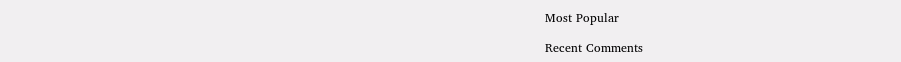Most Popular

Recent Comments